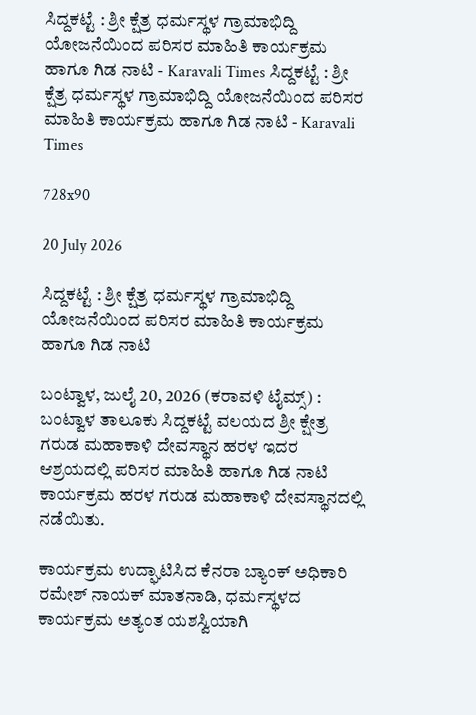ಸಿದ್ದಕಟ್ಟೆ : ಶ್ರೀ ಕ್ಷೆತ್ರ ಧರ್ಮಸ್ಥಳ ಗ್ರಾಮಾಭಿದ್ದಿ ಯೋಜನೆಯಿಂದ ಪರಿಸರ ಮಾಹಿತಿ ಕಾರ್ಯಕ್ರಮ ಹಾಗೂ ಗಿಡ ನಾಟಿ - Karavali Times ಸಿದ್ದಕಟ್ಟೆ : ಶ್ರೀ ಕ್ಷೆತ್ರ ಧರ್ಮಸ್ಥಳ ಗ್ರಾಮಾಭಿದ್ದಿ ಯೋಜನೆಯಿಂದ ಪರಿಸರ ಮಾಹಿತಿ ಕಾರ್ಯಕ್ರಮ ಹಾಗೂ ಗಿಡ ನಾಟಿ - Karavali Times

728x90

20 July 2026

ಸಿದ್ದಕಟ್ಟೆ : ಶ್ರೀ ಕ್ಷೆತ್ರ ಧರ್ಮಸ್ಥಳ ಗ್ರಾಮಾಭಿದ್ದಿ ಯೋಜನೆಯಿಂದ ಪರಿಸರ ಮಾಹಿತಿ ಕಾರ್ಯಕ್ರಮ ಹಾಗೂ ಗಿಡ ನಾಟಿ

ಬಂಟ್ವಾಳ, ಜುಲೈ 20, 2026 (ಕರಾವಳಿ ಟೈಮ್ಸ್) : ಬಂಟ್ವಾಳ ತಾಲೂಕು ಸಿದ್ದಕಟ್ಟೆ ವಲಯದ ಶ್ರೀ ಕ್ಷೇತ್ರ ಗರುಡ ಮಹಾಕಾಳಿ ದೇವಸ್ಥಾನ ಹರಳ ಇದರ ಆಶ್ರಯದಲ್ಲಿ ಪರಿಸರ ಮಾಹಿತಿ ಹಾಗೂ ಗಿಡ ನಾಟಿ ಕಾರ್ಯಕ್ರಮ ಹರಳ ಗರುಡ ಮಹಾಕಾಳಿ ದೇವಸ್ಥಾನದಲ್ಲಿ ನಡೆಯಿತು.

ಕಾರ್ಯಕ್ರಮ ಉದ್ಘಾಟಿಸಿದ ಕೆನರಾ ಬ್ಯಾಂಕ್ ಅಧಿಕಾರಿ ರಮೇಶ್ ನಾಯಕ್ ಮಾತನಾಡಿ, ಧರ್ಮಸ್ಥಳದ ಕಾರ್ಯಕ್ರಮ ಅತ್ಯಂತ ಯಶಸ್ವಿಯಾಗಿ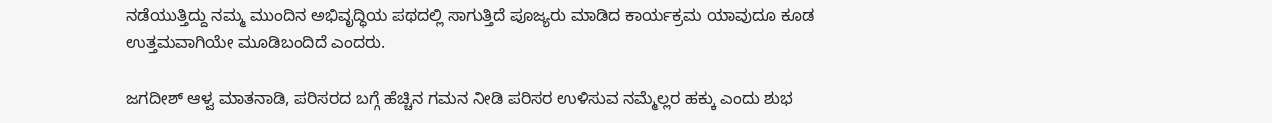ನಡೆಯುತ್ತಿದ್ದು ನಮ್ಮ ಮುಂದಿನ ಅಭಿವೃದ್ಧಿಯ ಪಥದಲ್ಲಿ ಸಾಗುತ್ತಿದೆ ಪೂಜ್ಯರು ಮಾಡಿದ ಕಾರ್ಯಕ್ರಮ ಯಾವುದೂ ಕೂಡ ಉತ್ತಮವಾಗಿಯೇ ಮೂಡಿಬಂದಿದೆ ಎಂದರು.

ಜಗದೀಶ್ ಆಳ್ವ ಮಾತನಾಡಿ, ಪರಿಸರದ ಬಗ್ಗೆ ಹೆಚ್ಚಿನ ಗಮನ ನೀಡಿ ಪರಿಸರ ಉಳಿಸುವ ನಮ್ಮೆಲ್ಲರ ಹಕ್ಕು ಎಂದು ಶುಭ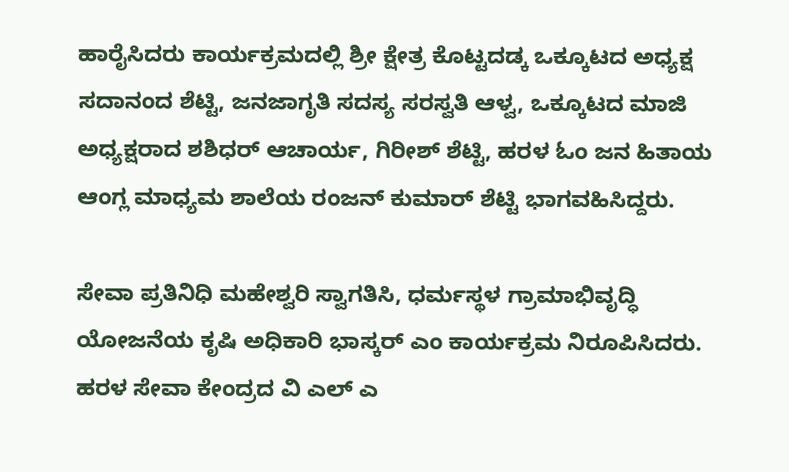ಹಾರೈಸಿದರು ಕಾರ್ಯಕ್ರಮದಲ್ಲಿ ಶ್ರೀ ಕ್ಷೇತ್ರ ಕೊಟ್ಟದಡ್ಕ ಒಕ್ಕೂಟದ ಅಧ್ಯಕ್ಷ ಸದಾನಂದ ಶೆಟ್ಟಿ, ಜನಜಾಗೃತಿ ಸದಸ್ಯ ಸರಸ್ವತಿ ಆಳ್ವ, ಒಕ್ಕೂಟದ ಮಾಜಿ ಅಧ್ಯಕ್ಷರಾದ ಶಶಿಧರ್ ಆಚಾರ್ಯ, ಗಿರೀಶ್ ಶೆಟ್ಟಿ, ಹರಳ ಓಂ ಜನ ಹಿತಾಯ ಆಂಗ್ಲ ಮಾಧ್ಯಮ ಶಾಲೆಯ ರಂಜನ್ ಕುಮಾರ್ ಶೆಟ್ಟಿ ಭಾಗವಹಿಸಿದ್ದರು.

ಸೇವಾ ಪ್ರತಿನಿಧಿ ಮಹೇಶ್ವರಿ ಸ್ವಾಗತಿಸಿ, ಧರ್ಮಸ್ಥಳ ಗ್ರಾಮಾಭಿವೃದ್ಧಿ ಯೋಜನೆಯ ಕೃಷಿ ಅಧಿಕಾರಿ ಭಾಸ್ಕರ್ ಎಂ ಕಾರ್ಯಕ್ರಮ ನಿರೂಪಿಸಿದರು. ಹರಳ ಸೇವಾ ಕೇಂದ್ರದ ವಿ ಎಲ್ ಎ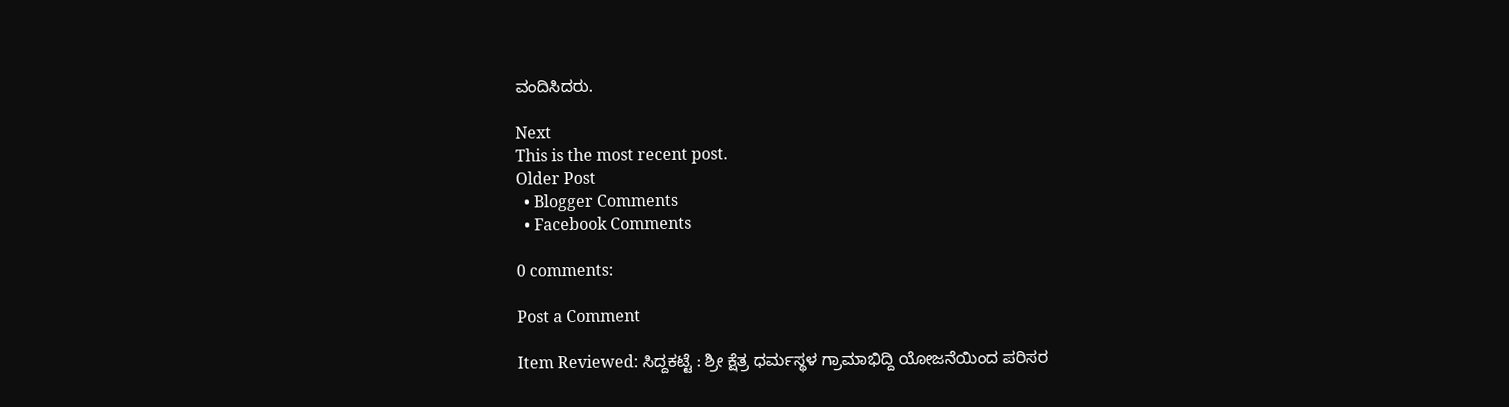ವಂದಿಸಿದರು.

Next
This is the most recent post.
Older Post
  • Blogger Comments
  • Facebook Comments

0 comments:

Post a Comment

Item Reviewed: ಸಿದ್ದಕಟ್ಟೆ : ಶ್ರೀ ಕ್ಷೆತ್ರ ಧರ್ಮಸ್ಥಳ ಗ್ರಾಮಾಭಿದ್ದಿ ಯೋಜನೆಯಿಂದ ಪರಿಸರ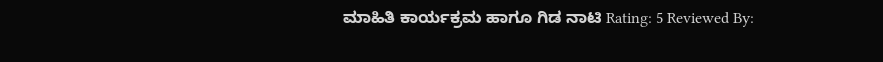ಮಾಹಿತಿ ಕಾರ್ಯಕ್ರಮ ಹಾಗೂ ಗಿಡ ನಾಟಿ Rating: 5 Reviewed By: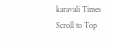karavali Times
Scroll to Top